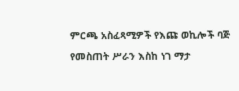ምርጫ አስፈጻሚዎች የእጩ ወኪሎች ባጅ የመስጠት ሥራን እስከ ነገ ማታ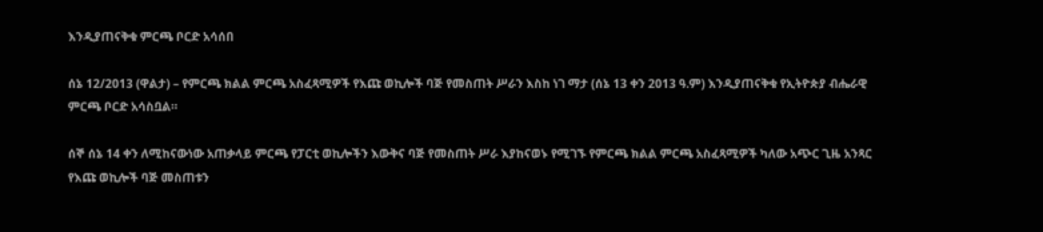እንዲያጠናቅቁ ምርጫ ቦርድ አሳሰበ

ሰኔ 12/2013 (ዋልታ) – የምርጫ ክልል ምርጫ አስፈጻሚዎች የእጩ ወኪሎች ባጅ የመስጠት ሥራን እስከ ነገ ማታ (ሰኔ 13 ቀን 2013 ዓ.ም) እንዲያጠናቅቁ የኢትዮጵያ ብሔራዊ ምርጫ ቦርድ አሳስቧል።

ሰኞ ሰኔ 14 ቀን ለሚከናውነው አጠቃላይ ምርጫ የፓርቲ ወኪሎችን እውቅና ባጅ የመስጠት ሥራ እያከናወኑ የሚገኙ የምርጫ ክልል ምርጫ አስፈጻሚዎች ካለው አጭር ጊዜ አንጻር የእጩ ወኪሎች ባጅ መስጠቱን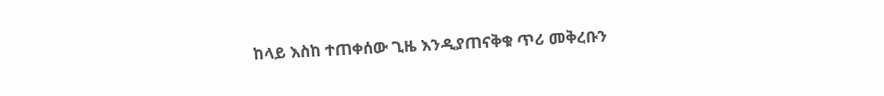ከላይ እስከ ተጠቀሰው ጊዜ እንዲያጠናቅቁ ጥሪ መቅረቡን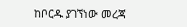ከቦርዱ ያገኘነው መረጃ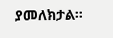ያመለክታል።